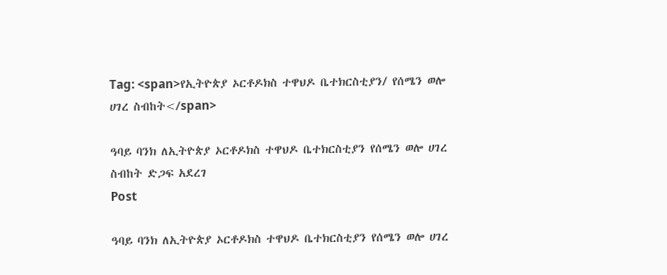Tag: <span>የኢትዮጵያ ኦርቶዶክስ ተዋህዶ ቤተክርስቲያን/ የሰሜን ወሎ ሀገረ ስብከት</span>

ዓባይ ባንክ ለኢትዮጵያ ኦርቶዶክስ ተዋህዶ ቤተክርስቲያን የሰሜን ወሎ ሀገረ ስብከት ድጋፍ አደረገ
Post

ዓባይ ባንክ ለኢትዮጵያ ኦርቶዶክስ ተዋህዶ ቤተክርስቲያን የሰሜን ወሎ ሀገረ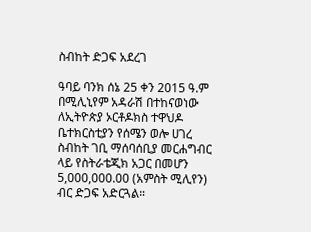ስብከት ድጋፍ አደረገ

ዓባይ ባንክ ሰኔ 25 ቀን 2015 ዓ.ም በሚሊኒየም አዳራሽ በተከናወነው ለኢትዮጵያ ኦርቶዶክስ ተዋህዶ ቤተክርስቲያን የሰሜን ወሎ ሀገረ ስብከት ገቢ ማሰባሰቢያ መርሐግብር ላይ የስትራቴጂክ አጋር በመሆን 5,000,000.00 (አምስት ሚሊየን) ብር ድጋፍ አድርጓል።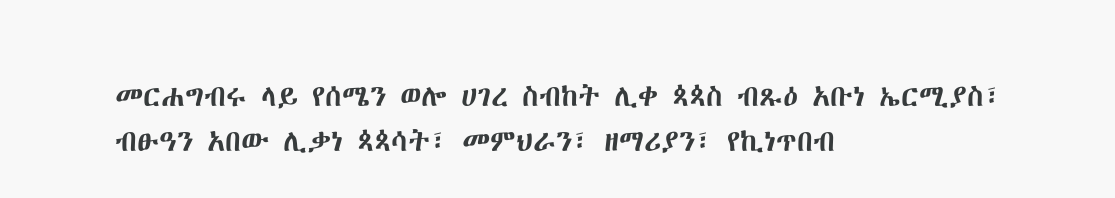መርሐግብሩ ላይ የሰሜን ወሎ ሀገረ ስብከት ሊቀ ጳጳስ ብጹዕ አቡነ ኤርሚያስ፣ ብፁዓን አበው ሊቃነ ጳጳሳት፣ መምህራን፣ ዘማሪያን፣ የኪነጥበብ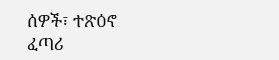ሰዎች፣ ተጽዕኖ ፈጣሪ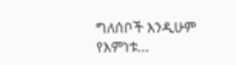ግለሰቦች እንዲሁም የእምነቱ...